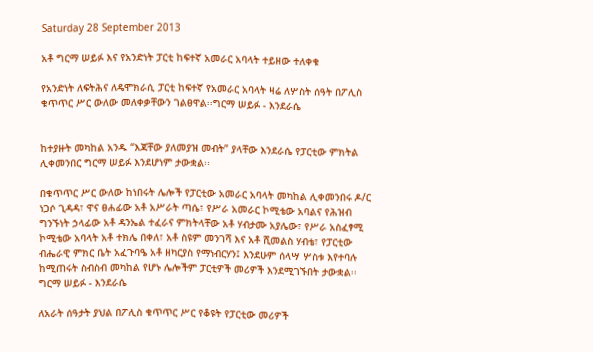Saturday 28 September 2013

አቶ ግርማ ሠይፉ እና የአንድነት ፓርቲ ከፍተኛ አመራር አባላት ተይዘው ተለቀቁ

የአንድነት ለፍትሕና ለዴሞክራሲ ፓርቲ ከፍተኛ የአመራር አባላት ዛሬ ለሦስት ሰዓት በፖሊስ ቁጥጥር ሥር ውለው መለቀቃቸውን ገልፀዋል፡፡ግርማ ሠይፉ - እንደራሴ


ከተያዙት መካከል አንዱ “እጃቸው ያለመያዝ መብት” ያላቸው እንደራሴ የፓርቲው ምክትል ሊቀመንበር ግርማ ሠይፉ እንደሆነም ታውቋል፡፡

በቁጥጥር ሥር ውለው ከነበሩት ሌሎች የፓርቲው አመራር አባላት መካከል ሊቀመንበሩ ዶ/ር ነጋሶ ጊዳዳ፣ ዋና ፀሐፊው አቶ አሥራት ጣሴ፣ የሥራ አመራር ኮሚቴው አባልና የሕዝብ ግንኙነት ኃላፊው አቶ ዳንኤል ተፈራና ምክትላቸው አቶ ሃብታሙ አያሌው፣ የሥራ አስፈፃሚ ኮሚቴው አባላት አቶ ተክሌ በቀለ፣ አቶ ስዩም መንገሻ እና አቶ ሺመልስ ሃብቴ፣ የፓርቲው ብሔራዊ ምክር ቤት አፈጉባዔ አቶ ዘካርያስ የማነብርሃን፤ እንደሁም ሰላሣ ሦስቱ እየተባሉ ከሚጠሩት ስብስብ መካከል የሆኑ ሌሎችም ፓርቲዎች መሪዎች እንደሚገኙበት ታውቋል፡፡
ግርማ ሠይፉ - እንደራሴ

ለአራት ሰዓታት ያህል በፖሊስ ቁጥጥር ሥር የቆዩት የፓርቲው መሪዎች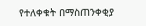የተለቀቁት በማስጠንቀቂያ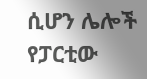ሲሆን ሌሎች የፓርቲው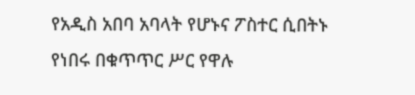የአዲስ አበባ አባላት የሆኑና ፖስተር ሲበትኑ የነበሩ በቁጥጥር ሥር የዋሉ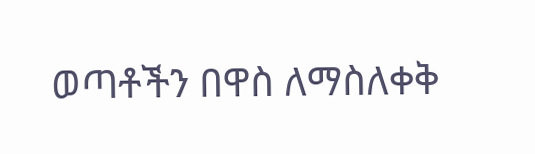ወጣቶችን በዋስ ለማስለቀቅ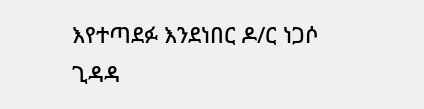እየተጣደፉ እንደነበር ዶ/ር ነጋሶ ጊዳዳ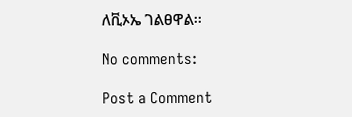ለቪኦኤ ገልፀዋል፡፡

No comments:

Post a Comment